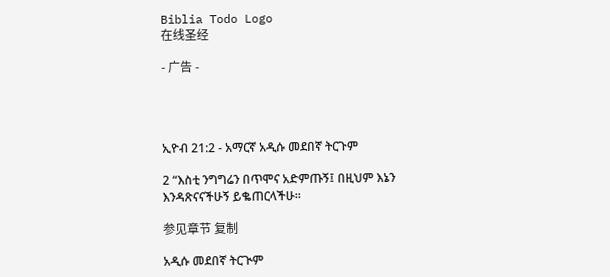Biblia Todo Logo
在线圣经

- 广告 -




ኢዮብ 21:2 - አማርኛ አዲሱ መደበኛ ትርጉም

2 “እስቲ ንግግሬን በጥሞና አድምጡኝ፤ በዚህም እኔን እንዳጽናናችሁኝ ይቈጠርላችሁ።

参见章节 复制

አዲሱ መደበኛ ትርጒም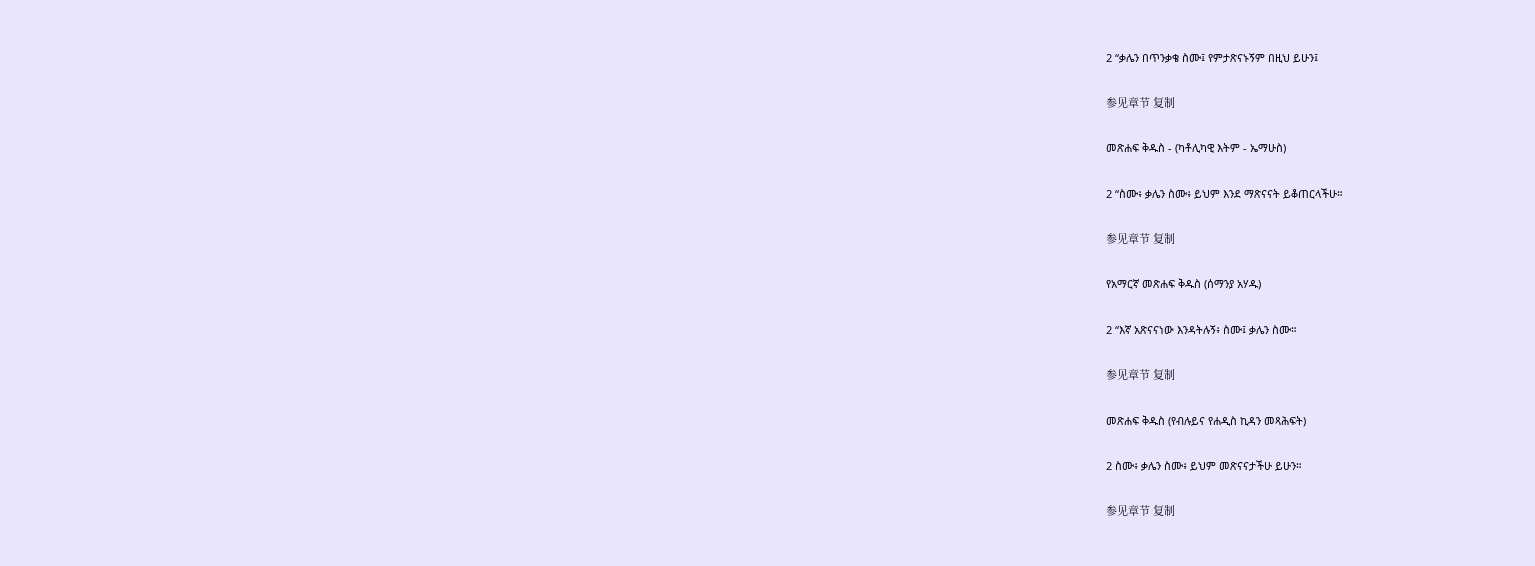2 “ቃሌን በጥንቃቄ ስሙ፤ የምታጽናኑኝም በዚህ ይሁን፤

参见章节 复制

መጽሐፍ ቅዱስ - (ካቶሊካዊ እትም - ኤማሁስ)

2 “ስሙ፥ ቃሌን ስሙ፥ ይህም እንደ ማጽናናት ይቆጠርላችሁ።

参见章节 复制

የአማርኛ መጽሐፍ ቅዱስ (ሰማንያ አሃዱ)

2 “እኛ አጽናናነው እንዳትሉኝ፥ ስሙ፤ ቃሌን ስሙ።

参见章节 复制

መጽሐፍ ቅዱስ (የብሉይና የሐዲስ ኪዳን መጻሕፍት)

2 ስሙ፥ ቃሌን ስሙ፥ ይህም መጽናናታችሁ ይሁን።

参见章节 复制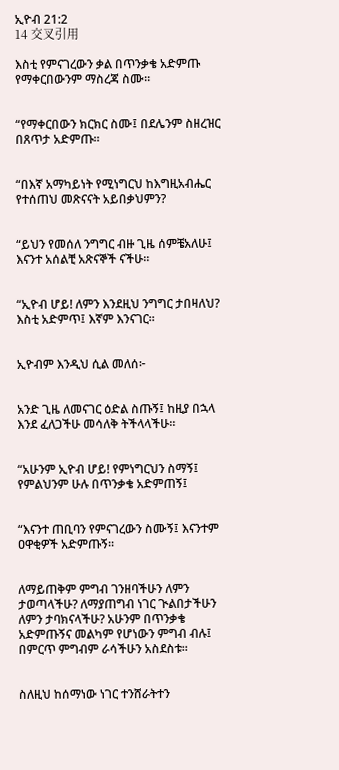ኢዮብ 21:2
14 交叉引用

እስቲ የምናገረውን ቃል በጥንቃቄ አድምጡ የማቀርበውንም ማስረጃ ስሙ።


“የማቀርበውን ክርክር ስሙ፤ በደሌንም ስዘረዝር በጸጥታ አድምጡ።


“በእኛ አማካይነት የሚነግርህ ከእግዚአብሔር የተሰጠህ መጽናናት አይበቃህምን?


“ይህን የመሰለ ንግግር ብዙ ጊዜ ሰምቼአለሁ፤ እናንተ አሰልቺ አጽናኞች ናችሁ።


“ኢዮብ ሆይ! ለምን እንደዚህ ንግግር ታበዛለህ? እስቲ አድምጥ፤ እኛም እንናገር።


ኢዮብም እንዲህ ሲል መለሰ፦


አንድ ጊዜ ለመናገር ዕድል ስጡኝ፤ ከዚያ በኋላ እንደ ፈለጋችሁ መሳለቅ ትችላላችሁ።


“አሁንም ኢዮብ ሆይ! የምነግርህን ስማኝ፤ የምልህንም ሁሉ በጥንቃቄ አድምጠኝ፤


“እናንተ ጠቢባን የምናገረውን ስሙኝ፤ እናንተም ዐዋቂዎች አድምጡኝ።


ለማይጠቅም ምግብ ገንዘባችሁን ለምን ታወጣላችሁ? ለማያጠግብ ነገር ጒልበታችሁን ለምን ታባክናላችሁ? አሁንም በጥንቃቄ አድምጡኝና መልካም የሆነውን ምግብ ብሉ፤ በምርጥ ምግብም ራሳችሁን አስደስቱ።


ስለዚህ ከሰማነው ነገር ተንሸራትተን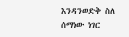እንዳንወድቅ ስለ ሰማነው ነገር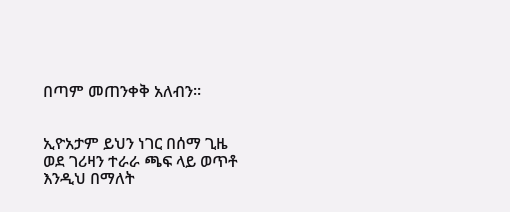በጣም መጠንቀቅ አለብን።


ኢዮአታም ይህን ነገር በሰማ ጊዜ ወደ ገሪዛን ተራራ ጫፍ ላይ ወጥቶ እንዲህ በማለት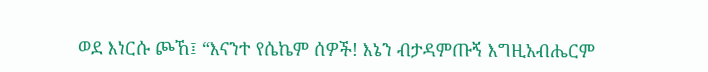ወደ እነርሱ ጮኸ፤ “እናንተ የሴኬም ሰዎች! እኔን ብታዳምጡኝ እግዚአብሔርም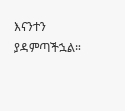እናንተን ያዳምጣችኋል።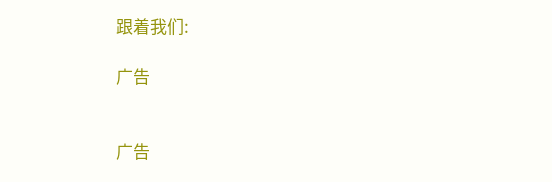跟着我们:

广告


广告